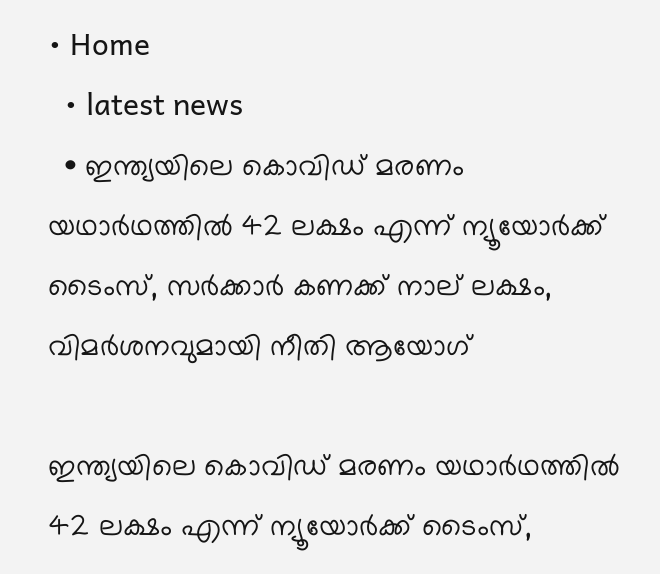• Home
  • latest news
  • ഇന്ത്യയിലെ കൊവിഡ് മരണം യഥാര്‍ഥത്തില്‍ 42 ലക്ഷം എന്ന് ന്യൂയോര്‍ക്ക് ടൈംസ്, സര്‍ക്കാര്‍ കണക്ക് നാല് ലക്ഷം, വിമര്‍ശനവുമായി നീതി ആയോഗ്

ഇന്ത്യയിലെ കൊവിഡ് മരണം യഥാര്‍ഥത്തില്‍ 42 ലക്ഷം എന്ന് ന്യൂയോര്‍ക്ക് ടൈംസ്,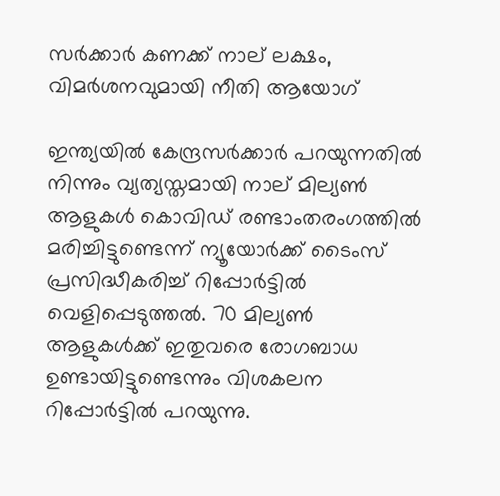സര്‍ക്കാര്‍ കണക്ക് നാല് ലക്ഷം, വിമര്‍ശനവുമായി നീതി ആയോഗ്

ഇന്ത്യയില്‍ കേന്ദ്രസര്‍ക്കാര്‍ പറയുന്നതില്‍ നിന്നും വ്യത്യസ്തമായി നാല് മില്യണ്‍ ആളുകള്‍ കൊവിഡ് രണ്ടാംതരംഗത്തില്‍ മരിച്ചിട്ടുണ്ടെന്ന് ന്യൂയോര്‍ക്ക് ടൈംസ് പ്രസിദ്ധീകരിച്ച് റിപ്പോര്‍ട്ടില്‍ വെളിപ്പെടുത്തല്‍. 70 മില്യണ്‍ ആളുകള്‍ക്ക് ഇതുവരെ രോഗബാധ ഉണ്ടായിട്ടുണ്ടെന്നും വിശകലന റിപ്പോര്‍ട്ടില്‍ പറയുന്നു.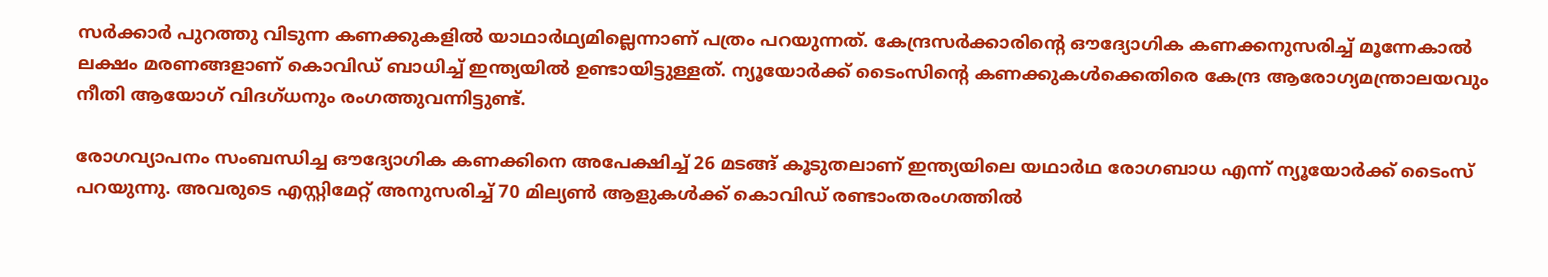സര്‍ക്കാര്‍ പുറത്തു വിടുന്ന കണക്കുകളില്‍ യാഥാര്‍ഥ്യമില്ലെന്നാണ് പത്രം പറയുന്നത്. കേന്ദ്രസര്‍ക്കാരിന്റെ ഔദ്യോഗിക കണക്കനുസരിച്ച് മൂന്നേകാല്‍ ലക്ഷം മരണങ്ങളാണ് കൊവിഡ് ബാധിച്ച് ഇന്ത്യയില്‍ ഉണ്ടായിട്ടുള്ളത്. ന്യൂയോര്‍ക്ക് ടൈംസിന്റെ കണക്കുകള്‍ക്കെതിരെ കേന്ദ്ര ആരോഗ്യമന്ത്രാലയവും നീതി ആയോഗ് വിദഗ്ധനും രംഗത്തുവന്നിട്ടുണ്ട്.

രോഗവ്യാപനം സംബന്ധിച്ച ഔദ്യോഗിക കണക്കിനെ അപേക്ഷിച്ച് 26 മടങ്ങ് കൂടുതലാണ് ഇന്ത്യയിലെ യഥാര്‍ഥ രോഗബാധ എന്ന് ന്യൂയോര്‍ക്ക് ടൈംസ് പറയുന്നു. അവരുടെ എസ്റ്റിമേറ്റ് അനുസരിച്ച് 70 മില്യണ്‍ ആളുകള്‍ക്ക് കൊവിഡ് രണ്ടാംതരംഗത്തില്‍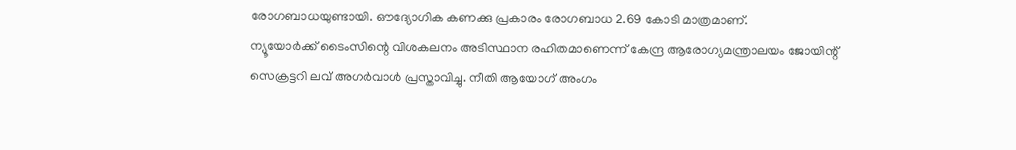രോഗബാധയുണ്ടായി. ഔദ്യോഗിക കണക്കു പ്രകാരം രോഗബാധ 2.69 കോടി മാത്രമാണ്.
ന്യൂയോര്‍ക്ക് ടൈംസിന്റെ വിശകലനം അടിസ്ഥാന രഹിതമാണെന്ന് കേന്ദ്ര ആരോഗ്യമന്ത്രാലയം ജോയിന്റ് സെക്രട്ടറി ലവ് അഗര്‍വാള്‍ പ്രസ്താവിച്ചു. നീതി ആയോഗ് അംഗം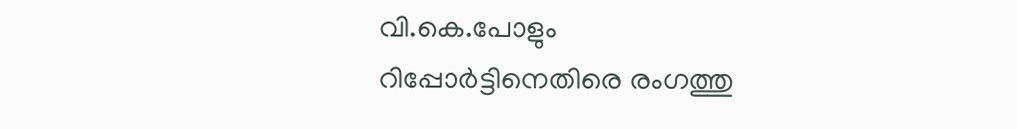വി.കെ.പോളും റിപ്പോര്‍ട്ടിനെതിരെ രംഗത്തു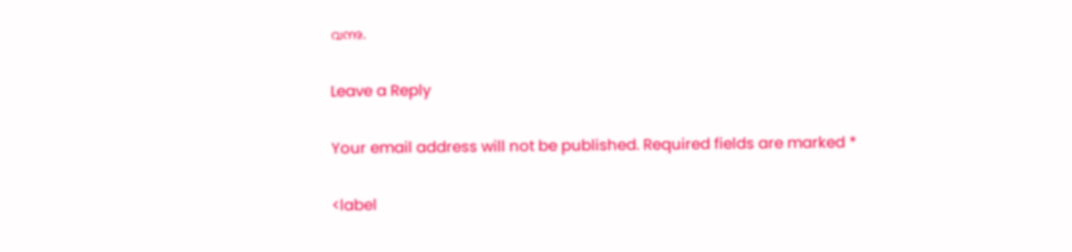വന്നു.

Leave a Reply

Your email address will not be published. Required fields are marked *

<label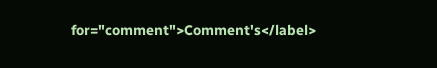for="comment">Comment's</label>